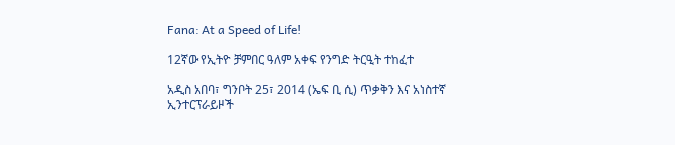Fana: At a Speed of Life!

12ኛው የኢትዮ ቻምበር ዓለም አቀፍ የንግድ ትርዒት ተከፈተ

አዲስ አበባ፣ ግንቦት 25፣ 2014 (ኤፍ ቢ ሲ) ጥቃቅን እና አነስተኛ ኢንተርፕራይዞች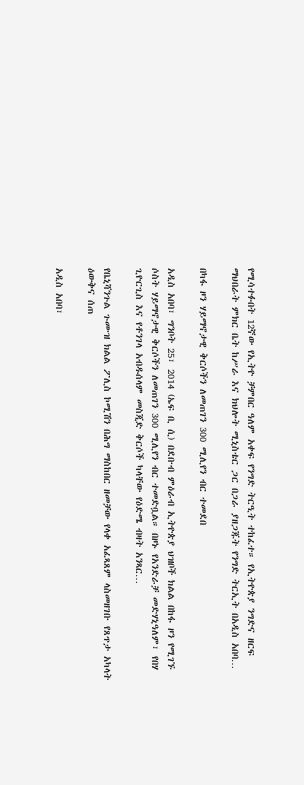የሚሳተፉበት 12ኛው የኢትዮ ቻምበር ዓለም አቀፍ የንግድ ትርዒት ተከፈተ። የኢትዮጵያ ንግድና ዘርፍ ማህበራት ምክር ቤት ከሥራ እና ክህሎት ሚኒስቴር ጋር በጋራ ያዘጋጁት የንግድ ትርኢት በአዲስ አበባ…

በካፋ ዞን ሃይማኖታዊ ቅርሶችን ለመጠገን 300 ሚሊየን ብር ተመደበ

አዲስ አበባ፣ ግንቦት 25፣ 2014 (ኤፍ ቢ ሲ) በደቡብ ምዕራብ ኢትዮጵያ ህዝቦች ክልል በከፋ ዞን የሚገኙ ሶስት ሃይማኖታዊ ቅርሶችን ለመጠገን 300 ሚሊየን ብር ተመድቧል። በዞኑ የአንድራቻ መድሃኒዓለም፣ የበሃ ጊዮርጊስ እና የቶንገላ አብዱሰላም መስጂድ ቅርሶች ካላቸው የዕድሜ ብዛት አንጻር…

የቤኒሻንጉል ጉሙዝ ክልል ፖሊስ ኮሚሽን በሕግ ማስከበር ዘመቻው የላቀ አፈጻጸም ላስመዘገቡ የጸጥታ አካላት ዕውቅና ሰጠ

አዲስ አበባ፣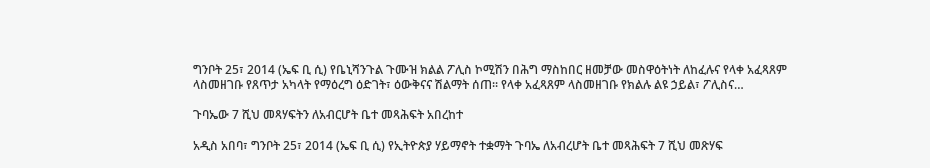ግንቦት 25፣ 2014 (ኤፍ ቢ ሲ) የቤኒሻንጉል ጉሙዝ ክልል ፖሊስ ኮሚሽን በሕግ ማስከበር ዘመቻው መስዋዕትነት ለከፈሉና የላቀ አፈጻጸም ላስመዘገቡ የጸጥታ አካላት የማዕረግ ዕድገት፣ ዕውቅናና ሽልማት ሰጠ፡፡ የላቀ አፈጻጸም ላስመዘገቡ የክልሉ ልዩ ኃይል፣ ፖሊስና…

ጉባኤው 7 ሺህ መጻሃፍትን ለአብርሆት ቤተ መጻሕፍት አበረከተ

አዲስ አበባ፣ ግንቦት 25፣ 2014 (ኤፍ ቢ ሲ) የኢትዮጵያ ሃይማኖት ተቋማት ጉባኤ ለአብረሆት ቤተ መጻሕፍት 7 ሺህ መጽሃፍ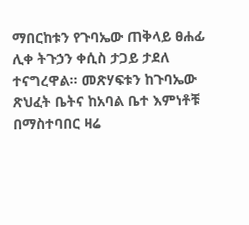ማበርከቱን የጉባኤው ጠቅላይ ፀሐፊ ሊቀ ትጉኃን ቀሲስ ታጋይ ታደለ ተናግረዋል፡፡ መጽሃፍቱን ከጉባኤው ጽህፈት ቤትና ከአባል ቤተ እምነቶቹ በማስተባበር ዛሬ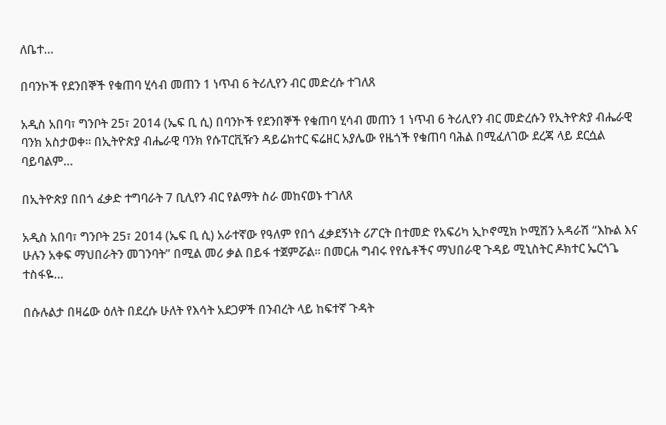ለቤተ…

በባንኮች የደንበኞች የቁጠባ ሂሳብ መጠን 1 ነጥብ 6 ትሪሊየን ብር መድረሱ ተገለጸ

አዲስ አበባ፣ ግንቦት 25፣ 2014 (ኤፍ ቢ ሲ) በባንኮች የደንበኞች የቁጠባ ሂሳብ መጠን 1 ነጥብ 6 ትሪሊየን ብር መድረሱን የኢትዮጵያ ብሔራዊ ባንክ አስታወቀ። በኢትዮጵያ ብሔራዊ ባንክ የሱፐርቪዥን ዳይሬክተር ፍሬዘር አያሌው የዜጎች የቁጠባ ባሕል በሚፈለገው ደረጃ ላይ ደርሷል ባይባልም…

በኢትዮጵያ በበጎ ፈቃድ ተግባራት 7 ቢሊየን ብር የልማት ስራ መከናወኑ ተገለጸ

አዲስ አበባ፣ ግንቦት 25፣ 2014 (ኤፍ ቢ ሲ) አራተኛው የዓለም የበጎ ፈቃደኝነት ሪፖርት በተመድ የአፍሪካ ኢኮኖሚክ ኮሚሽን አዳራሽ “እኩል እና ሁሉን አቀፍ ማህበራትን መገንባት” በሚል መሪ ቃል በይፋ ተጀምሯል፡፡ በመርሐ ግብሩ የየሴቶችና ማህበራዊ ጉዳይ ሚኒስትር ዶክተር ኤርጎጌ ተስፋዬ…

በሱሉልታ በዛሬው ዕለት በደረሱ ሁለት የእሳት አደጋዎች በንብረት ላይ ከፍተኛ ጉዳት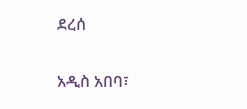ደረሰ

አዲስ አበባ፣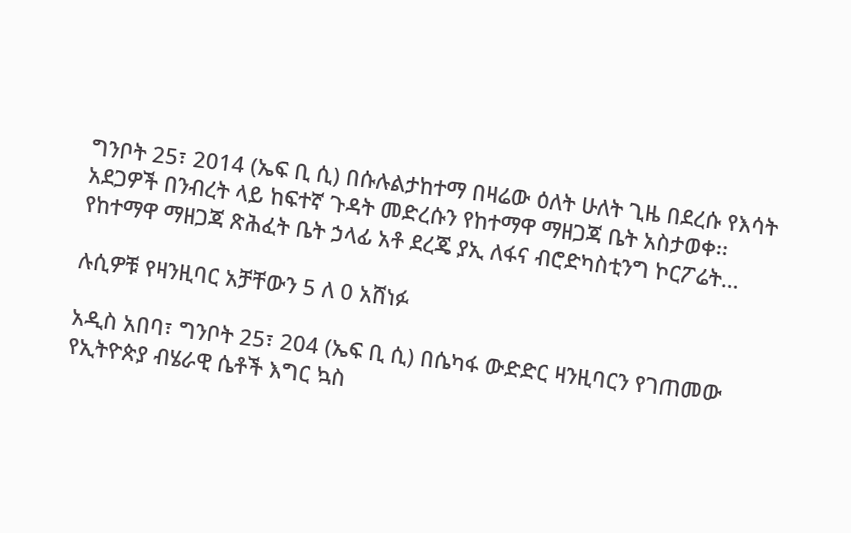ግንቦት 25፣ 2014 (ኤፍ ቢ ሲ) በሱሉልታከተማ በዛሬው ዕለት ሁለት ጊዜ በደረሱ የእሳት አደጋዎች በንብረት ላይ ከፍተኛ ጉዳት መድረሱን የከተማዋ ማዘጋጃ ቤት አስታወቀ፡፡ የከተማዋ ማዘጋጃ ጽሕፈት ቤት ኃላፊ አቶ ደረጄ ያኢ ለፋና ብሮድካስቲንግ ኮርፖሬት…

ሉሲዎቹ የዛንዚባር አቻቸውን 5 ለ 0 አሸነፉ

አዲስ አበባ፣ ግንቦት 25፣ 204 (ኤፍ ቢ ሲ) በሴካፋ ውድድር ዛንዚባርን የገጠመው የኢትዮጵያ ብሄራዊ ሴቶች እግር ኳስ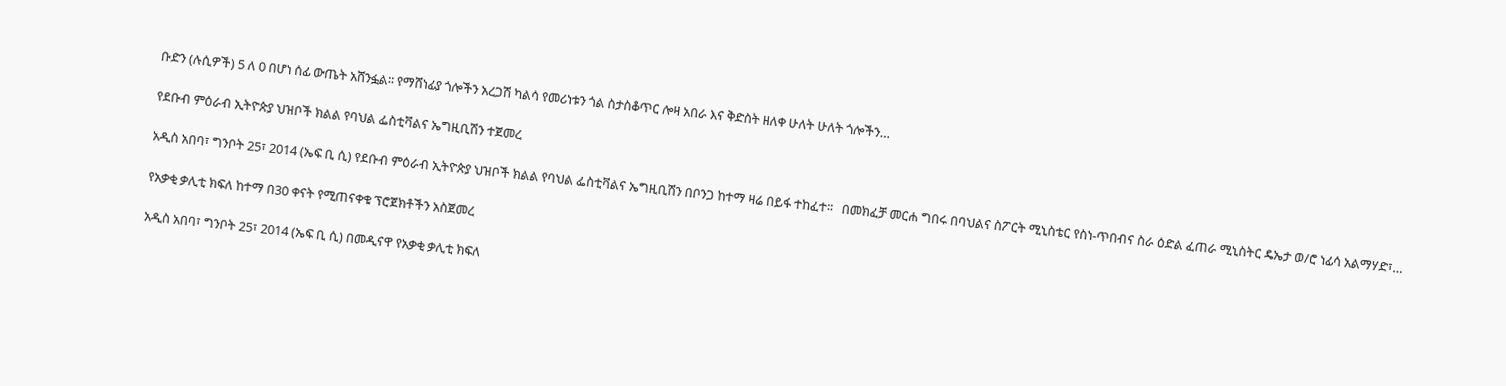ቡድን (ሉሲዎች) 5 ለ 0 በሆነ ሰፊ ውጤት አሸንፏል፡፡ የማሸነፊያ ጎሎችን አረጋሽ ካልሳ የመሪነቱን ጎል ስታስቆጥር ሎዛ አበራ እና ቅድስት ዘለቀ ሁለት ሁለት ጎሎችን…

የደቡብ ምዕራብ ኢትዮጵያ ህዝቦች ክልል የባህል ፌስቲቫልና ኤግዚቢሽን ተጀመረ

አዲስ አበባ፣ ግንቦት 25፣ 2014 (ኤፍ ቢ ሲ) የደቡብ ምዕራብ ኢትዮጵያ ህዝቦች ክልል የባህል ፌስቲቫልና ኤግዚቢሽን በቦንጋ ከተማ ዛሬ በይፋ ተከፈተ፡፡   በመክፈቻ መርሐ ግበሩ በባህልና ስፖርት ሚኒስቴር የስነ-ጥበብና ስራ ዕድል ፈጠራ ሚኒስትር ዴኤታ ወ/ሮ ነፊሳ አልማሃድ፣…

የአቃቂ ቃሊቲ ክፍለ ከተማ በ30 ቀናት የሚጠናቀቁ ፕሮጀክቶችን አስጀመረ

አዲስ አበባ፣ ግንቦት 25፣ 2014 (ኤፍ ቢ ሲ) በመዲናዋ የአቃቂ ቃሊቲ ክፍለ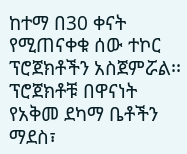ከተማ በ30 ቀናት የሚጠናቀቁ ሰው ተኮር ፕሮጀክቶችን አስጀምሯል፡፡ ፕሮጀክቶቹ በዋናነት የአቅመ ደካማ ቤቶችን ማደስ፣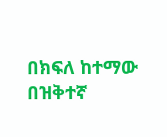በክፍለ ከተማው በዝቅተኛ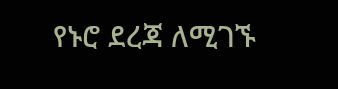የኑሮ ደረጃ ለሚገኙ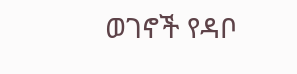ወገኖች የዳቦ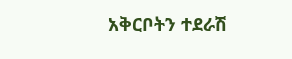አቅርቦትን ተደራሽ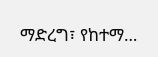ማድረግ፣ የከተማ…